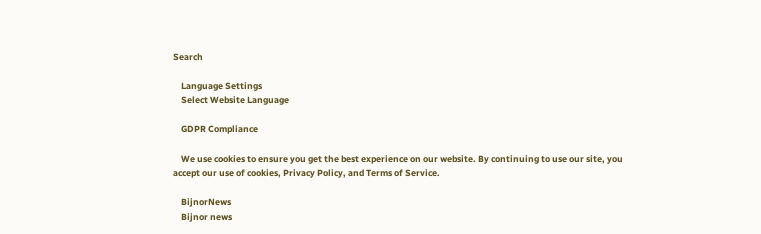Search

    Language Settings
    Select Website Language

    GDPR Compliance

    We use cookies to ensure you get the best experience on our website. By continuing to use our site, you accept our use of cookies, Privacy Policy, and Terms of Service.

    BijnorNews
    Bijnor news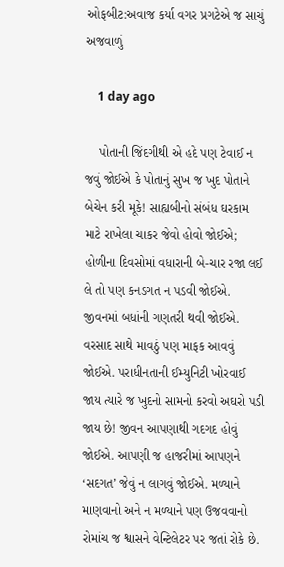ઓફબીટ:અવાજ કર્યા વગર પ્રગટેએ જ સાચું અજવાળું

    1 day ago

    પોતાની જિંદગીથી એ હદે પણ ટેવાઈ ન જવું જોઈએ કે પોતાનું સુખ જ ખુદ પોતાને બેચેન કરી મૂકે! સાહ્યબીનો સંબંધ ઘરકામ માટે રાખેલા ચાકર જેવો હોવો જોઈએ; હોળીના દિવસોમાં વધારાની બે-ચાર રજા લઈ લે તો પણ કનડગત ન પડવી જોઈએ. જીવનમાં બધાંની ગણતરી થવી જોઈએ. વરસાદ સાથે માવઠું પણ માફક આવવું જોઈએ. પરાધીનતાની ઈમ્યુનિટી ખોરવાઈ જાય ત્યારે જ ખુદનો સામનો કરવો અઘરો પડી જાય છે! જીવન આપણાથી ગદગદ હોવું જોઈએ. આપણી જ હાજરીમાં આપણને ‘સદગત’ જેવું ન લાગવું જોઈએ. મળ્યાને માણવાનો અને ન મળ્યાને પણ ઉજવવાનો રોમાંચ જ શ્વાસને વેન્ટિલેટર પર જતાં રોકે છે.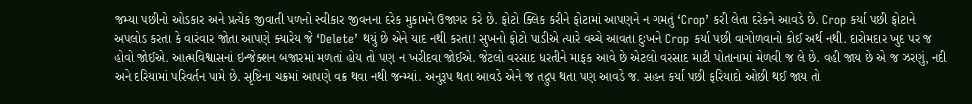જમ્યા પછીનો ઓડકાર અને પ્રત્યેક જીવાતી પળનો સ્વીકાર જીવનના દરેક મુકામને ઉજાગર કરે છે. ફોટો ક્લિક કરીને ફોટામાં આપણને ન ગમતું ‘Crop’ કરી લેતા દરેકને આવડે છે. Crop કર્યા પછી ફોટાને અપલોડ કરતા કે વારંવાર જોતા આપણે ક્યારેય જે ‘Delete’ થયું છે એને યાદ નથી કરતા! સુખનો ફોટો પાડીએ ત્યારે વચ્ચે આવતા દુઃખને Crop કર્યા પછી વાગોળવાનો કોઈ અર્થ નથી. દારોમદાર ખુદ પર જ હોવો જોઈએ. આત્મવિશ્વાસનાં ઇન્જેક્શન બજારમાં મળતાં હોય તો પણ ન ખરીદવા જોઈએ. જેટલો વરસાદ ધરતીને માફક આવે છે એટલો વરસાદ માટી પોતાનામાં મેળવી જ લે છે. વહી જાય છે એ જ ઝરણું, નદી અને દરિયામાં પરિવર્તન પામે છે. સૃષ્ટિના ચક્રમાં આપણે વક્ર થવા નથી જન્મ્યાં. અનુરૂપ થતા આવડે એને જ તદ્રુપ થતા પણ આવડે જ. સહન કર્યા પછી ફરિયાદો ઓછી થઈ જાય તો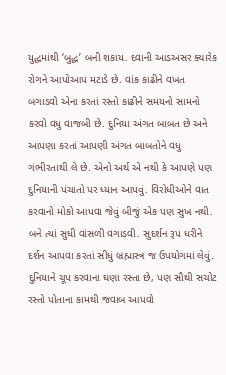યુદ્ધમાંથી ‘બુદ્ધ’ બની શકાય. દવાની આડઅસર ક્યારેક રોગને આપોઆપ મટાડે છે. વાંક કાઢીને વખત બગાડવો એના કરતાં રસ્તો કાઢીને સમયનો સામનો કરવો વધુ વાજબી છે. દુનિયા અંગત બાબત છે અને આપણા કરતાં આપણી અંગત બાબતોને વધુ ગંભીરતાથી લે છે. એનો અર્થ એ નથી કે આપણે પણ દુનિયાની પંચાતો પર ધ્યાન આપવું. વિરોધીઓને વાત કરવાનો મોકો આપવા જેવું બીજું એક પણ સુખ નથી. બને ત્યાં સુધી વાંસળી વગાડવી. સુદર્શન રૂપ ધરીને દર્શન આપવા કરતાં સીધું બ્રહ્માસ્ત્ર જ ઉપયોગમાં લેવું. દુનિયાને ચૂપ કરવાના ઘણા રસ્તા છે, પણ સૌથી સચોટ રસ્તો પોતાના કામથી જવાબ આપવો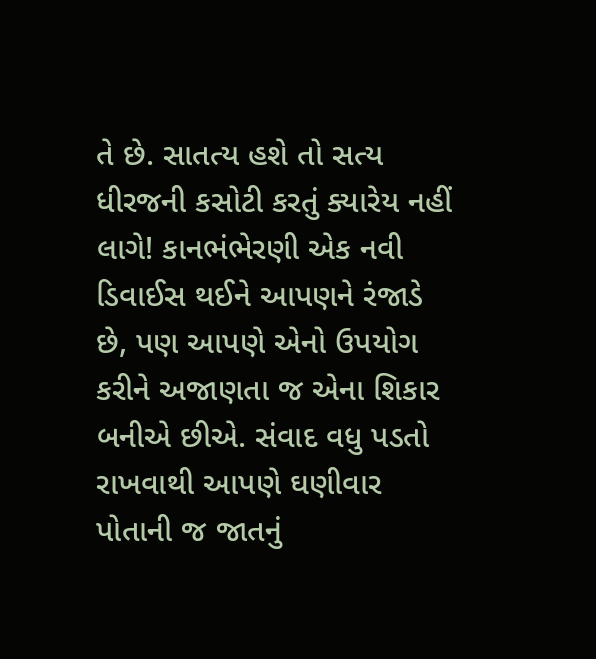તે છે. સાતત્ય હશે તો સત્ય ધીરજની કસોટી કરતું ક્યારેય નહીં લાગે! કાનભંભેરણી એક નવી ડિવાઈસ થઈને આપણને રંજાડે છે, પણ આપણે એનો ઉપયોગ કરીને અજાણતા જ એના શિકાર બનીએ છીએ. સંવાદ વધુ પડતો રાખવાથી આપણે ઘણીવાર પોતાની જ જાતનું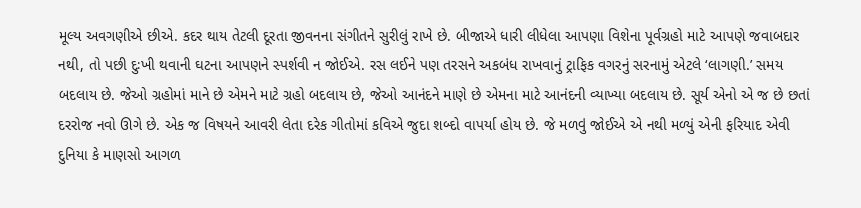મૂલ્ય અવગણીએ છીએ. કદર થાય તેટલી દૂરતા જીવનના સંગીતને સુરીલું રાખે છે. બીજાએ ધારી લીધેલા આપણા વિશેના પૂર્વગ્રહો માટે આપણે જવાબદાર નથી, તો પછી દુઃખી થવાની ઘટના આપણને સ્પર્શવી ન જોઈએ. રસ લઈને પણ તરસને અકબંધ રાખવાનું ટ્રાફિક વગરનું સરનામું એટલે ‘લાગણી.’ સમય બદલાય છે. જેઓ ગ્રહોમાં માને છે એમને માટે ગ્રહો બદલાય છે, જેઓ આનંદને માણે છે એમના માટે આનંદની વ્યાખ્યા બદલાય છે. સૂર્ય એનો એ જ છે છતાં દરરોજ નવો ઊગે છે. એક જ વિષયને આવરી લેતા દરેક ગીતોમાં કવિએ જુદા શબ્દો વાપર્યા હોય છે. જે મળવું જોઈએ એ નથી મળ્યું એની ફરિયાદ એવી દુનિયા કે માણસો આગળ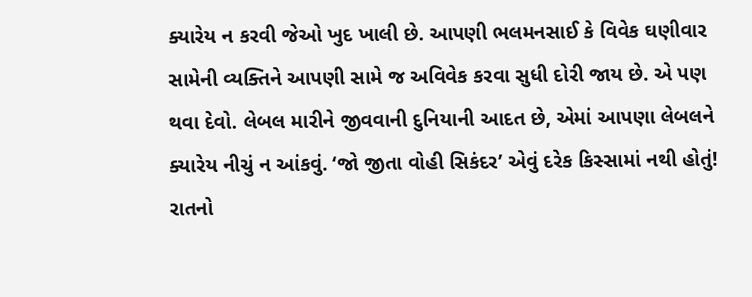ક્યારેય ન કરવી જેઓ ખુદ ખાલી છે. આપણી ભલમનસાઈ કે વિવેક ઘણીવાર સામેની વ્યક્તિને આપણી સામે જ અવિવેક કરવા સુધી દોરી જાય છે. એ પણ થવા દેવો. લેબલ મારીને જીવવાની દુનિયાની આદત છે, એમાં આપણા લેબલને ક્યારેય નીચું ન આંકવું. ‘જો જીતા વોહી સિકંદર’ એવું દરેક કિસ્સામાં નથી હોતું! રાતનો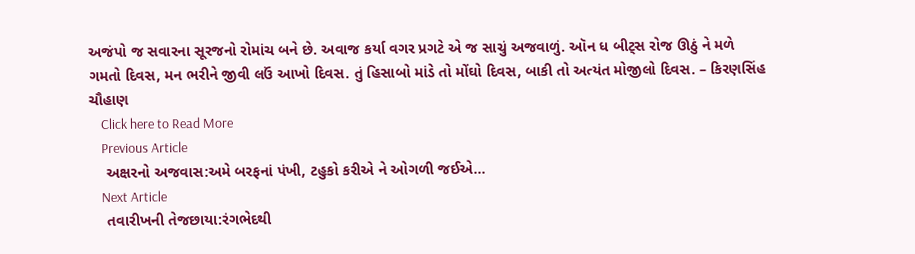અજંપો જ સવારના સૂરજનો રોમાંચ બને છે. અવાજ કર્યા વગર પ્રગટે એ જ સાચું અજવાળું. ઑન ધ બીટ્સ રોજ ઊઠું ને મળે ગમતો દિવસ, મન ભરીને જીવી લઉં આખો દિવસ. તું હિસાબો માંડે તો મોંઘો દિવસ, બાકી તો અત્યંત મોજીલો દિવસ. – કિરણસિંહ ચૌહાણ
    Click here to Read More
    Previous Article
    અક્ષરનો અજવાસ:અમે બરફનાં પંખી, ટહુકો કરીએ ને ઓગળી જઈએ...
    Next Article
    તવારીખની તેજછાયા:રંગભેદથી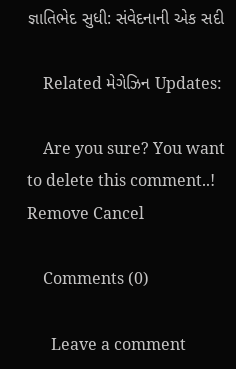જ્ઞાતિભેદ સુધી: સંવેદનાની એક સદી

    Related મેગેઝિન Updates:

    Are you sure? You want to delete this comment..! Remove Cancel

    Comments (0)

      Leave a comment